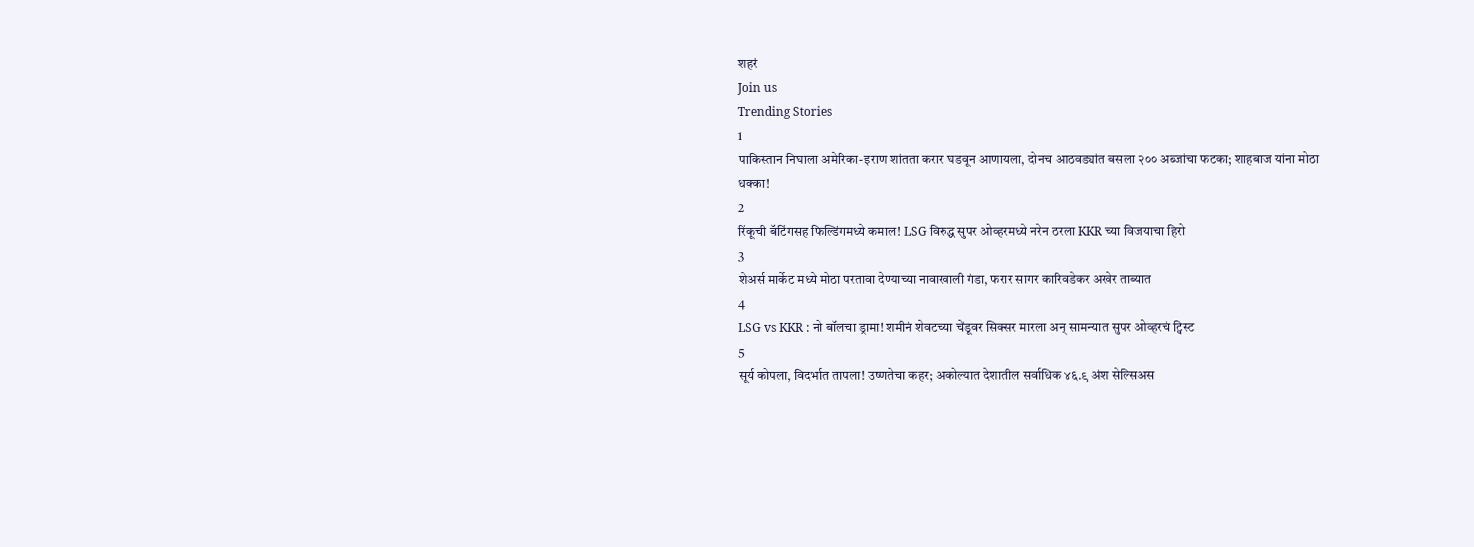शहरं
Join us
Trending Stories
1
पाकिस्तान निघाला अमेरिका-इराण शांतता करार घडवून आणायला, दोनच आठवड्यांत बसला २०० अब्जांचा फटका; शाहबाज यांना मोठा धक्का!
2
रिंकूची बॅटिंगसह फिल्डिंगमध्ये कमाल! LSG विरुद्ध सुपर ओव्हरमध्ये नरेन ठरला KKR च्या विजयाचा हिरो
3
शेअर्स मार्केट मध्ये मोठा परतावा देण्याच्या नावाखाली गंडा, फरार सागर कारिवडेकर अखेर ताब्यात
4
LSG vs KKR : नो बॉलचा ड्रामा! शमीनं शेवटच्या चेंडूवर सिक्सर मारला अन् सामन्यात सुपर ओव्हरचं ट्विस्ट
5
सूर्य कोपला, विदर्भात तापला! उष्णतेचा कहर; अकोल्यात देशातील सर्वाधिक ४६.९ अंश सेल्सिअस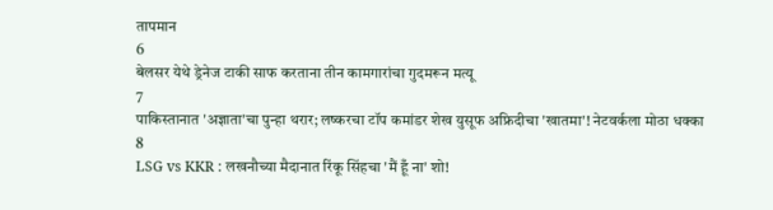तापमान
6
बेलसर येथे ड्रेनेज टाकी साफ करताना तीन कामगारांचा गुदमरून मत्यू
7
पाकिस्तानात 'अज्ञाता'चा पुन्हा थरार; लष्करचा टॉप कमांडर शेख युसूफ अफ्रिदीचा 'खातमा'! नेटवर्कला मोठा धक्का
8
LSG vs KKR : लखनौच्या मैदानात रिंकू सिंहचा 'मैं हूँ ना' शो!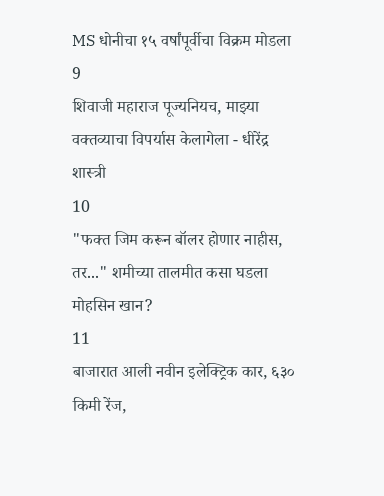MS धोनीचा १५ वर्षांपूर्वीचा विक्रम मोडला
9
शिवाजी महाराज पूज्यनियच, माझ्या वक्तव्याचा विपर्यास केलागेला - धीरेंद्र शास्त्री
10
"फक्त जिम करून बॉलर होणार नाहीस, तर..." शमीच्या तालमीत कसा घडला मोहसिन खान?
11
बाजारात आली नवीन इलेक्ट्रिक कार, ६३० किमी रेंज,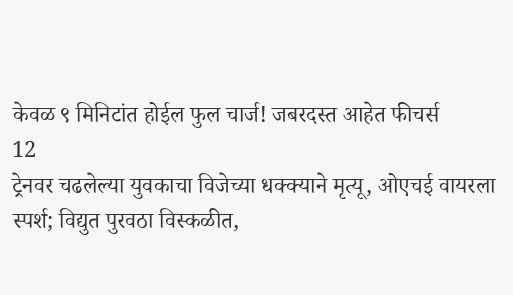केवळ ९ मिनिटांत होईल फुल चार्ज! जबरदस्त आहेत फीचर्स
12
ट्रेनवर चढलेल्या युवकाचा विजेच्या धक्क्याने मृत्यू, ओएचई वायरला स्पर्श; विद्युत पुरवठा विस्कळीत,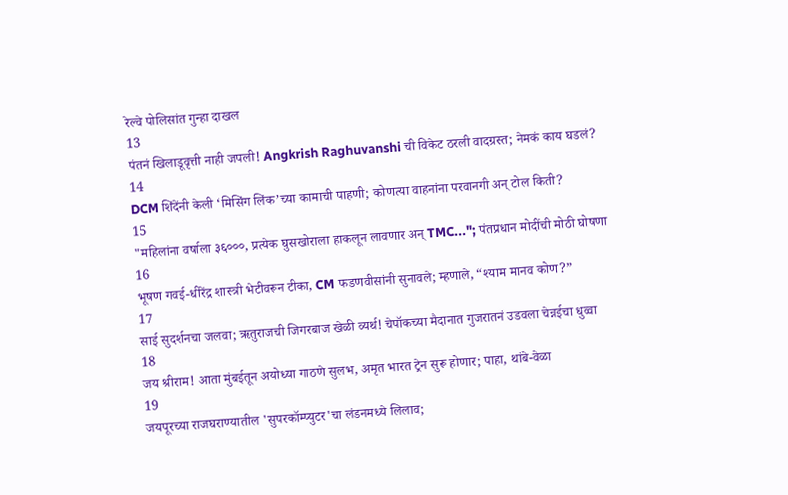रेल्वे पोलिसांत गुन्हा दाखल
13
पंतनं खिलाडूवृत्ती नाही जपली! Angkrish Raghuvanshi ची विकेट ठरली वादग्रस्त; नेमकं काय घडलं?
14
DCM शिंदेंनी केली ‘मिसिंग लिंक’च्या कामाची पाहणी; कोणत्या वाहनांना परवानगी अन् टोल किती?
15
"महिलांना वर्षाला ३६०००, प्रत्येक घुसखोराला हाकलून लावणार अन् TMC..."; पंतप्रधान मोदींची मोठी घोषणा
16
भूषण गवई-धीरेंद्र शास्त्री भेटीवरून टीका, CM फडणवीसांनी सुनावले; म्हणाले, “श्याम मानव कोण?”
17
साई सुदर्शनचा जलवा; ऋतुराजची जिगरबाज खेळी व्यर्थ! चेपॉकच्या मैदानात गुजरातनं उडवला चेन्नईचा धुव्वा
18
जय श्रीराम! आता मुंबईतून अयोध्या गाठणे सुलभ, अमृत भारत ट्रेन सुरू होणार; पाहा, थांबे-वेळा
19
जयपूरच्या राजघराण्यातील 'सुपरकॉम्प्युटर'चा लंडनमध्ये लिलाव;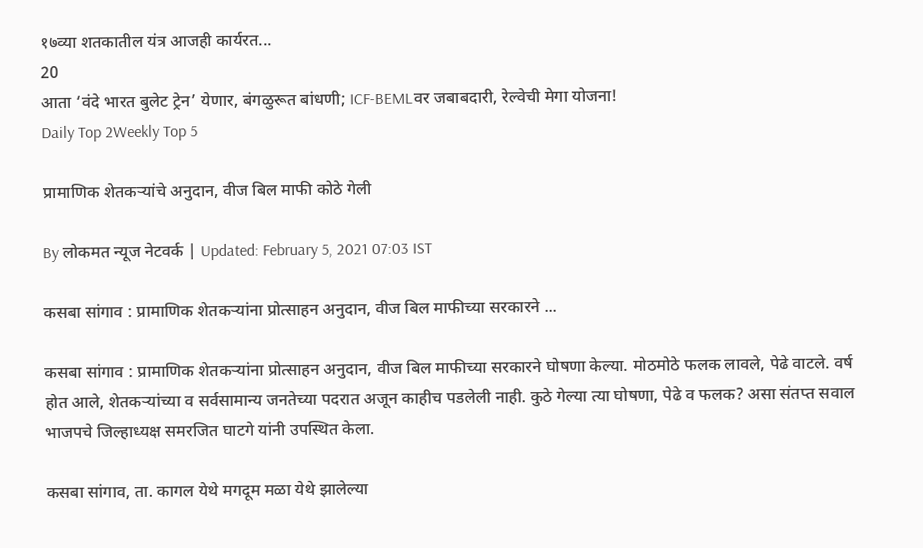१७व्या शतकातील यंत्र आजही कार्यरत...
20
आता ‘वंदे भारत बुलेट ट्रेन’ येणार, बंगळुरूत बांधणी; ICF-BEMLवर जबाबदारी, रेल्वेची मेगा योजना!
Daily Top 2Weekly Top 5

प्रामाणिक शेतकऱ्यांचे अनुदान, वीज बिल माफी कोठे गेली

By लोकमत न्यूज नेटवर्क | Updated: February 5, 2021 07:03 IST

कसबा सांगाव : प्रामाणिक शेतकऱ्यांना प्रोत्साहन अनुदान, वीज बिल माफीच्या सरकारने ...

कसबा सांगाव : प्रामाणिक शेतकऱ्यांना प्रोत्साहन अनुदान, वीज बिल माफीच्या सरकारने घोषणा केल्या. मोठमोठे फलक लावले, पेढे वाटले. वर्ष होत आले, शेतकऱ्यांच्या व सर्वसामान्य जनतेच्या पदरात अजून काहीच पडलेली नाही. कुठे गेल्या त्या घोषणा, पेढे व फलक? असा संतप्त सवाल भाजपचे जिल्हाध्यक्ष समरजित घाटगे यांनी उपस्थित केला.

कसबा सांगाव, ता. कागल येथे मगदूम मळा येथे झालेल्या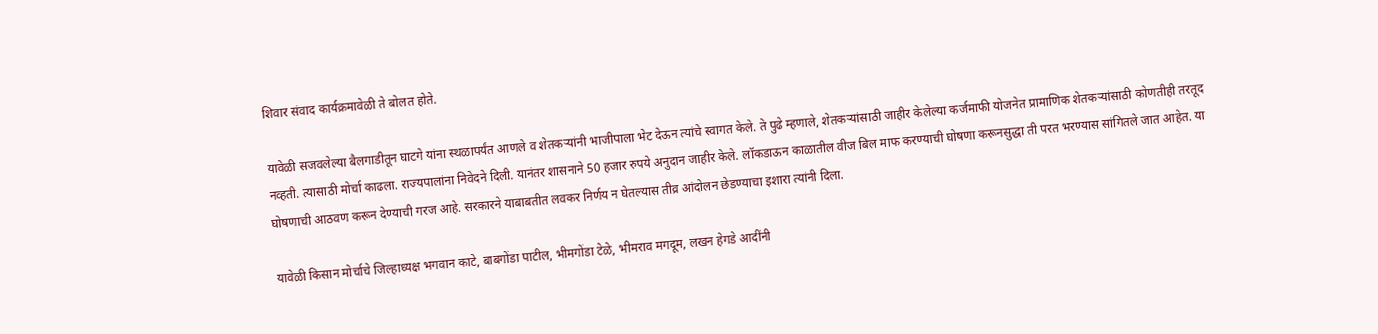शिवार संवाद कार्यक्रमावेळी ते बोलत होते.

यावेळी सजवलेल्या बैलगाडीतून घाटगे यांना स्थळापर्यंत आणले व शेतकऱ्यांनी भाजीपाला भेट देऊन त्यांचे स्वागत केले. ते पुढे म्हणाले, शेतकऱ्यांसाठी जाहीर केलेल्या कर्जमाफी योजनेत प्रामाणिक शेतकऱ्यांसाठी कोणतीही तरतूद नव्हती. त्यासाठी मोर्चा काढला. राज्यपालांना निवेदने दिली. यानंतर शासनाने 50 हजार रुपये अनुदान जाहीर केले. लॉकडाऊन काळातील वीज बिल माफ करण्याची घोषणा करूनसुद्धा ती परत भरण्यास सांगितले जात आहेत. या घोषणाची आठवण करून देण्याची गरज आहे. सरकारने याबाबतीत लवकर निर्णय न घेतल्यास तीव्र आंदोलन छेडण्याचा इशारा त्यांनी दिला.

यावेळी किसान मोर्चाचे जिल्हाध्यक्ष भगवान काटे, बाबगोंडा पाटील, भीमगोंडा टेळे, भीमराव मगदूम, लखन हेगडे आदींनी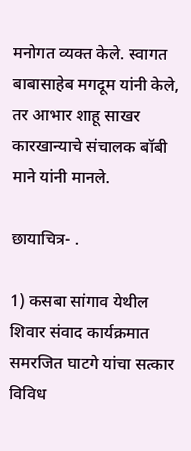मनोगत व्यक्त केले. स्वागत बाबासाहेब मगदूम यांनी केले, तर आभार शाहू साखर कारखान्याचे संचालक बॉबी माने यांनी मानले.

छायाचित्र- .

1) कसबा सांगाव येथील शिवार संवाद कार्यक्रमात समरजित घाटगे यांचा सत्कार विविध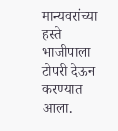मान्यवरांच्या हस्ते भाजीपाला टोपरी देऊन करण्यात आला.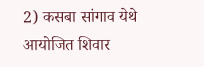2) कसबा सांगाव येथे आयोजित शिवार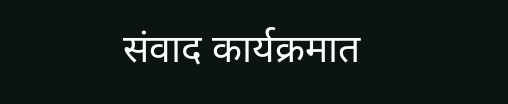संवाद कार्यक्रमात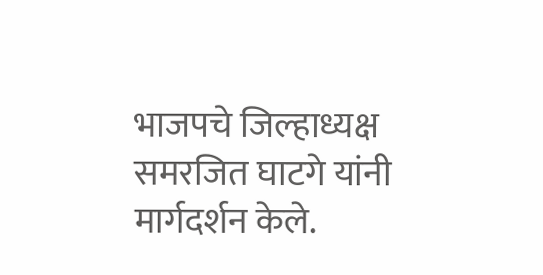भाजपचे जिल्हाध्यक्ष समरजित घाटगे यांनी मार्गदर्शन केले.